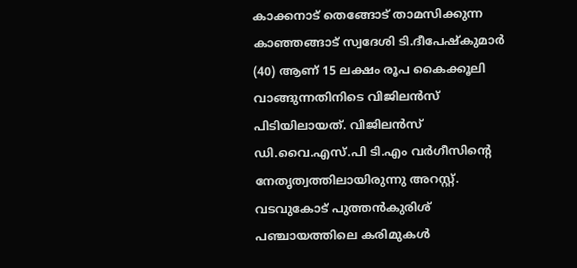കാക്കനാട് തെങ്ങോട് താമസിക്കുന്ന കാഞ്ഞങ്ങാട് സ്വദേശി ടി.ദീപേഷ്കുമാർ (40) ആണ് 15 ലക്ഷം രൂപ കൈക്കൂലി വാങ്ങുന്നതിനിടെ വിജിലൻസ് പിടിയിലായത്. വിജിലൻസ് ഡി.വൈ.എസ്.പി ടി.എം വർഗീസിന്റെ നേതൃത്വത്തിലായിരുന്നു അറസ്റ്റ്.
വടവുകോട് പുത്തൻകുരിശ് പഞ്ചായത്തിലെ കരിമുകൾ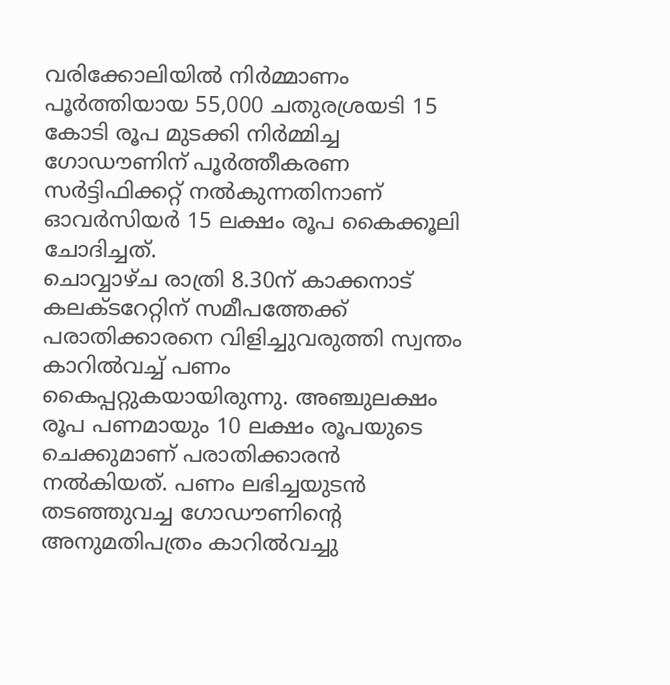വരിക്കോലിയിൽ നിർമ്മാണം പൂർത്തിയായ 55,000 ചതുരശ്രയടി 15 കോടി രൂപ മുടക്കി നിർമ്മിച്ച ഗോഡൗണിന് പൂർത്തീകരണ സർട്ടിഫിക്കറ്റ് നൽകുന്നതിനാണ് ഓവർസിയർ 15 ലക്ഷം രൂപ കൈക്കൂലി ചോദിച്ചത്.
ചൊവ്വാഴ്ച രാത്രി 8.30ന് കാക്കനാട് കലക്ടറേറ്റിന് സമീപത്തേക്ക് പരാതിക്കാരനെ വിളിച്ചുവരുത്തി സ്വന്തം കാറിൽവച്ച് പണം കൈപ്പറ്റുകയായിരുന്നു. അഞ്ചുലക്ഷം രൂപ പണമായും 10 ലക്ഷം രൂപയുടെ ചെക്കുമാണ് പരാതിക്കാരൻ നൽകിയത്. പണം ലഭിച്ചയുടൻ തടഞ്ഞുവച്ച ഗോഡൗണിന്റെ അനുമതിപത്രം കാറിൽവച്ചു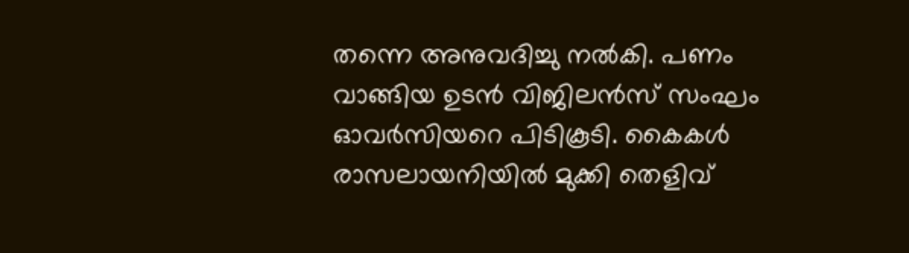തന്നെ അനുവദിച്ചു നൽകി. പണം വാങ്ങിയ ഉടൻ വിജിലൻസ് സംഘം ഓവർസിയറെ പിടികൂടി. കൈകൾ രാസലായനിയിൽ മുക്കി തെളിവ്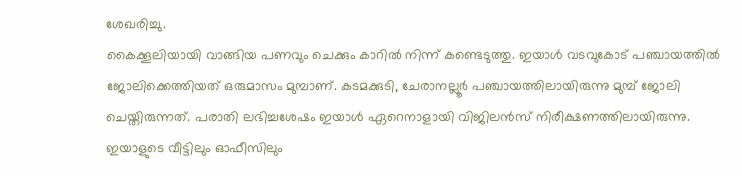ശേഖരിച്ചു.
കൈക്കൂലിയായി വാങ്ങിയ പണവും ചെക്കും കാറിൽ നിന്ന് കണ്ടെടുത്തു. ഇയാൾ വടവുകോട് പഞ്ചായത്തിൽ ജോലിക്കെത്തിയത് ഒരുമാസം മുമ്പാണ്. കടമക്കുടി, ചേരാനല്ലൂർ പഞ്ചായത്തിലായിരുന്നു മുമ്പ് ജോലി ചെയ്തിരുന്നത്. പരാതി ലഭിച്ചശേഷം ഇയാൾ ഏറെനാളായി വിജിലൻസ് നിരീക്ഷണത്തിലായിരുന്നു. ഇയാളുടെ വീട്ടിലും ഓഫീസിലും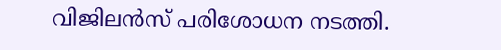വിജിലൻസ് പരിശോധന നടത്തി.